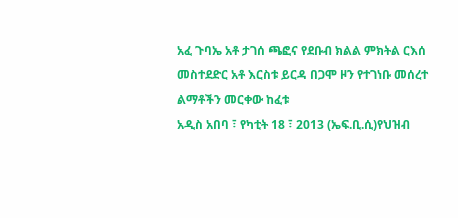አፈ ጉባኤ አቶ ታገሰ ጫፎና የደቡብ ክልል ምክትል ርእሰ መስተደድር አቶ እርስቱ ይርዳ በጋሞ ዞን የተገነቡ መሰረተ ልማቶችን መርቀው ከፈቱ
አዲስ አበባ ፣ የካቲት 18 ፣ 2013 (ኤፍ.ቢ.ሲ)የህዝብ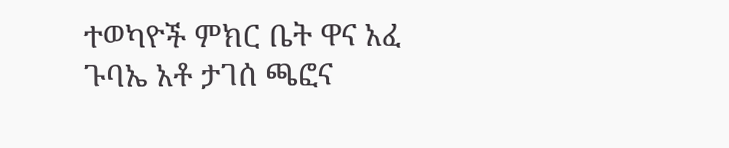ተወካዮች ምክር ቤት ዋና አፈ ጉባኤ አቶ ታገሰ ጫፎና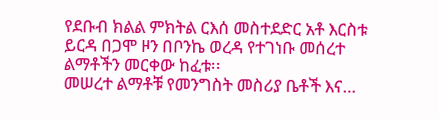የደቡብ ክልል ምክትል ርእሰ መስተደድር አቶ እርስቱ ይርዳ በጋሞ ዞን በቦንኬ ወረዳ የተገነቡ መሰረተ ልማቶችን መርቀው ከፈቱ፡፡
መሠረተ ልማቶቹ የመንግስት መስሪያ ቤቶች እና…